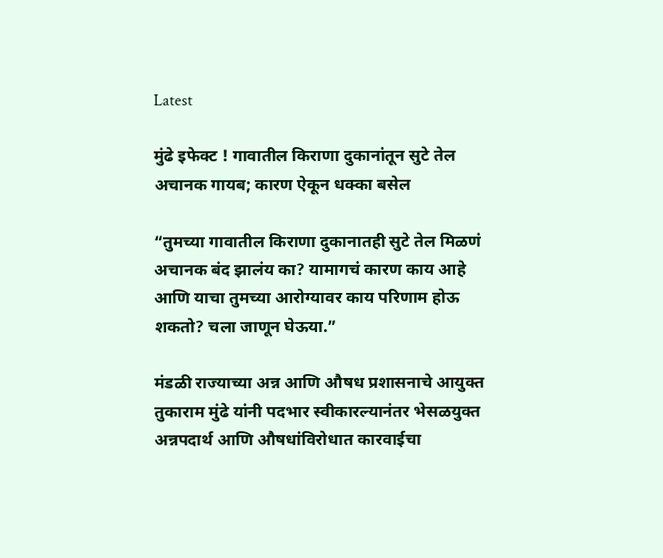Latest

मुंढे इफेक्ट ! गावातील किराणा दुकानांतून सुटे तेल अचानक गायब; कारण ऐकून धक्का बसेल

“तुमच्या गावातील किराणा दुकानातही सुटे तेल मिळणं अचानक बंद झालंय का? यामागचं कारण काय आहे आणि याचा तुमच्या आरोग्यावर काय परिणाम होऊ शकतो? चला जाणून घेऊया.”

मंडळी राज्याच्या अन्न आणि औषध प्रशासनाचे आयुक्त तुकाराम मुंढे यांनी पदभार स्वीकारल्यानंतर भेसळयुक्त अन्नपदार्थ आणि औषधांविरोधात कारवाईचा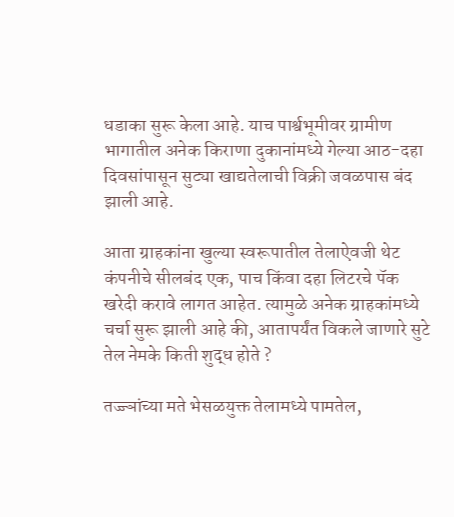धडाका सुरू केला आहे. याच पार्श्वभूमीवर ग्रामीण भागातील अनेक किराणा दुकानांमध्ये गेल्या आठ-दहा दिवसांपासून सुट्या खाद्यतेलाची विक्री जवळपास बंद झाली आहे.

आता ग्राहकांना खुल्या स्वरूपातील तेलाऐवजी थेट कंपनीचे सीलबंद एक, पाच किंवा दहा लिटरचे पॅक खरेदी करावे लागत आहेत. त्यामुळे अनेक ग्राहकांमध्ये चर्चा सुरू झाली आहे की, आतापर्यंत विकले जाणारे सुटे तेल नेमके किती शुद्ध होते ?

तज्ज्ञांच्या मते भेसळयुक्त तेलामध्ये पामतेल,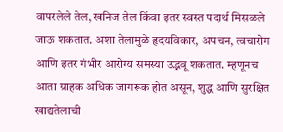वापरलेले तेल, खनिज तेल किंवा इतर स्वस्त पदार्थ मिसळले जाऊ शकतात. अशा तेलामुळे हृदयविकार, अपचन, त्वचारोग आणि इतर गंभीर आरोग्य समस्या उद्भवू शकतात. म्हणूनच आता ग्राहक अधिक जागरूक होत असून, शुद्ध आणि सुरक्षित खाद्यतेलाची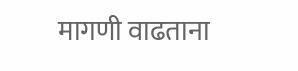मागणी वाढताना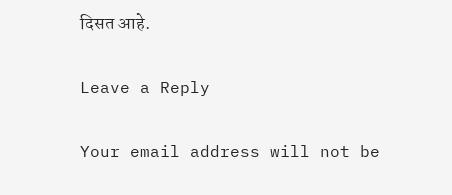दिसत आहे.

Leave a Reply

Your email address will not be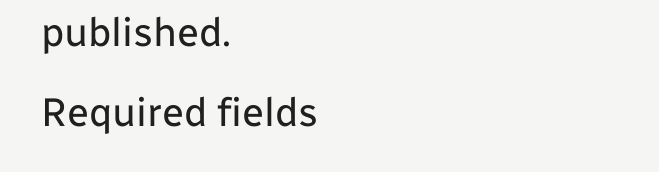published. Required fields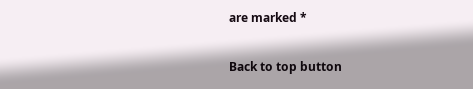are marked *

Back to top button